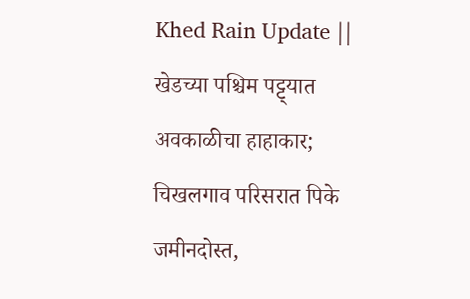Khed Rain Update || खेडच्या पश्चिम पट्ट्यात अवकाळीचा हाहाकार; चिखलगाव परिसरात पिके जमीनदोस्त,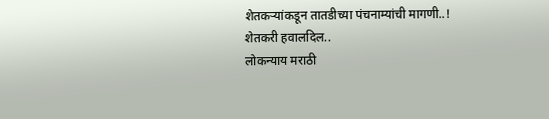शेतकऱ्यांकडून तातडीच्या पंचनाम्यांची मागणी..!
शेतकरी हवालदिल..
लोकन्याय मराठी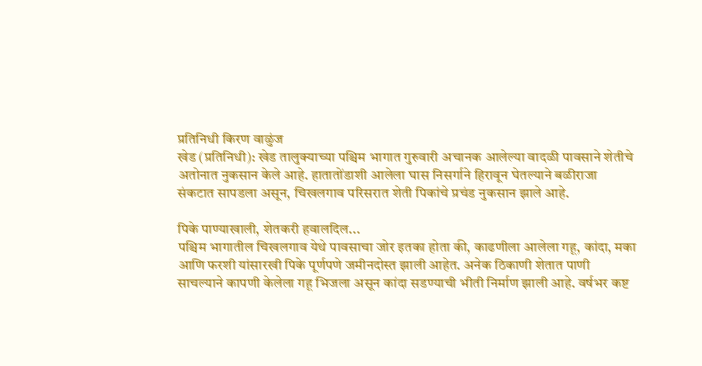प्रतिनिधी किरण वाळुंज
खेड (प्रतिनिधी): खेड तालुक्याच्या पश्चिम भागात गुरुवारी अचानक आलेल्या वादळी पावसाने शेतीचे अतोनात नुकसान केले आहे. हातातोंडाशी आलेला घास निसर्गाने हिरावून घेतल्याने बळीराजा संकटात सापडला असून, चिखलगाव परिसरात शेती पिकांचे प्रचंड नुकसान झाले आहे.

पिके पाण्याखाली, शेतकरी हवालदिल...
पश्चिम भागातील चिखलगाव येथे पावसाचा जोर इतका होता की, काढणीला आलेला गहू, कांदा, मका आणि फरशी यांसारखी पिके पूर्णपणे जमीनदोस्त झाली आहेत. अनेक ठिकाणी शेतात पाणी साचल्याने कापणी केलेला गहू भिजला असून कांदा सडण्याची भीती निर्माण झाली आहे. वर्षभर कष्ट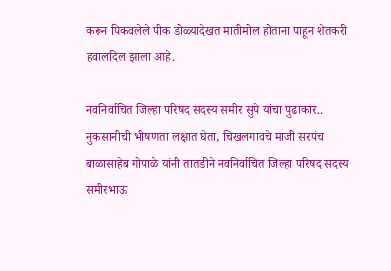करून पिकवलेले पीक डोळ्यादेखत मातीमोल होताना पाहून शेतकरी हवालदिल झाला आहे.

नवनिर्वाचित जिल्हा परिषद सदस्य समीर सुपे यांचा पुढाकार..
नुकसानीची भीषणता लक्षात घेता, चिखलगावचे माजी सरपंच बाळासाहेब गोपाळे यांनी तातडीने नवनिर्वाचित जिल्हा परिषद सदस्य समीरभाऊ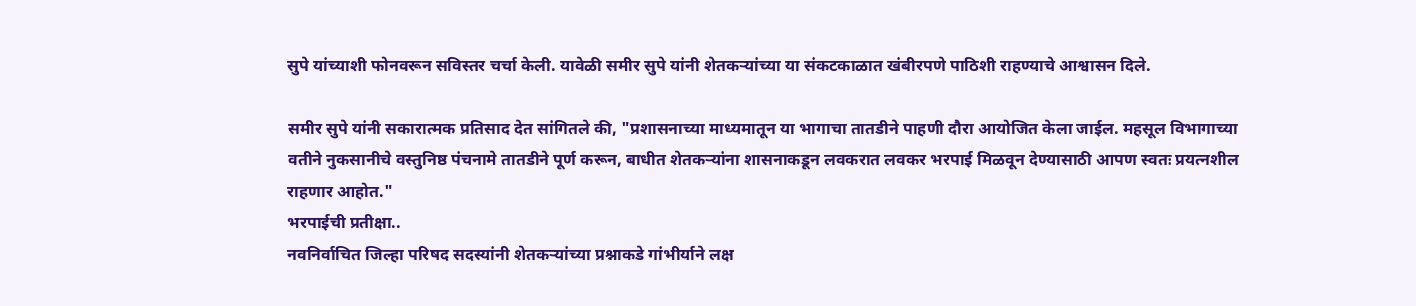सुपे यांच्याशी फोनवरून सविस्तर चर्चा केली. यावेळी समीर सुपे यांनी शेतकऱ्यांच्या या संकटकाळात खंबीरपणे पाठिशी राहण्याचे आश्वासन दिले.

समीर सुपे यांनी सकारात्मक प्रतिसाद देत सांगितले की, "प्रशासनाच्या माध्यमातून या भागाचा तातडीने पाहणी दौरा आयोजित केला जाईल. महसूल विभागाच्या वतीने नुकसानीचे वस्तुनिष्ठ पंचनामे तातडीने पूर्ण करून, बाधीत शेतकऱ्यांना शासनाकडून लवकरात लवकर भरपाई मिळवून देण्यासाठी आपण स्वतः प्रयत्नशील राहणार आहोत."
भरपाईची प्रतीक्षा..
नवनिर्वाचित जिल्हा परिषद सदस्यांनी शेतकऱ्यांच्या प्रश्नाकडे गांभीर्याने लक्ष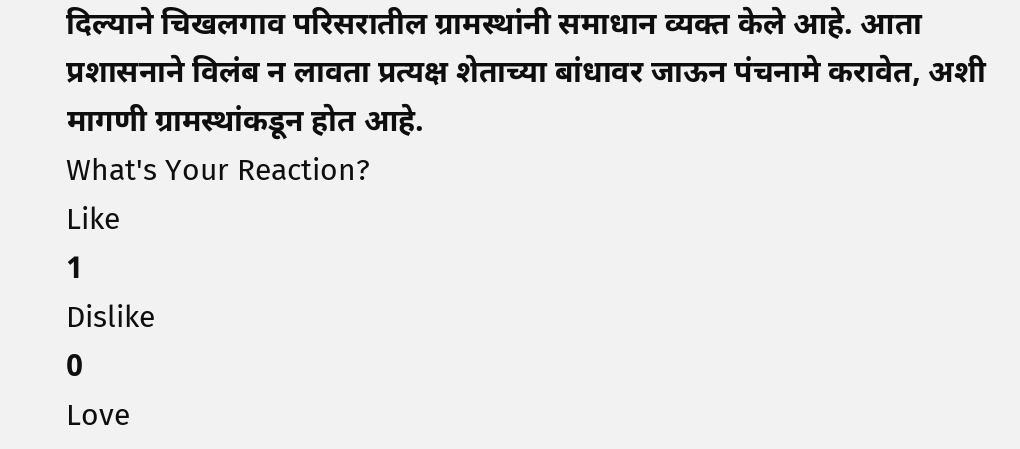दिल्याने चिखलगाव परिसरातील ग्रामस्थांनी समाधान व्यक्त केले आहे. आता प्रशासनाने विलंब न लावता प्रत्यक्ष शेताच्या बांधावर जाऊन पंचनामे करावेत, अशी मागणी ग्रामस्थांकडून होत आहे.
What's Your Reaction?
Like
1
Dislike
0
Love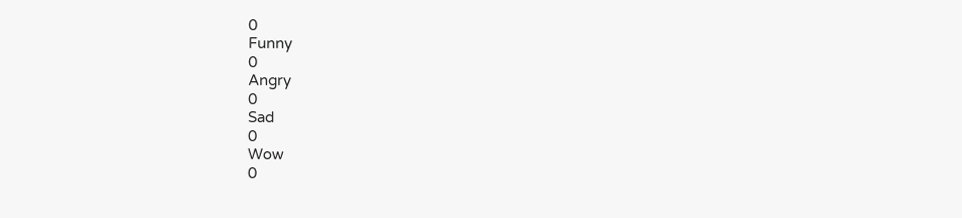0
Funny
0
Angry
0
Sad
0
Wow
0